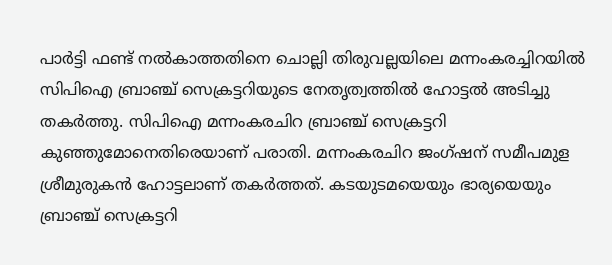പാർട്ടി ഫണ്ട് നൽകാത്തതിനെ ചൊല്ലി തിരുവല്ലയിലെ മന്നംകരച്ചിറയിൽ സിപിഐ ബ്രാഞ്ച് സെക്രട്ടറിയുടെ നേതൃത്വത്തിൽ ഹോട്ടൽ അടിച്ചു തകർത്തു. സിപിഐ മന്നംകരചിറ ബ്രാഞ്ച് സെക്രട്ടറി കുഞ്ഞുമോനെതിരെയാണ് പരാതി. മന്നംകരചിറ ജംഗ്ഷന് സമീപമുള ശ്രീമുരുകൻ ഹോട്ടലാണ് തകര്‍ത്തത്. കടയുടമയെയും ഭാര്യയെയും ബ്രാഞ്ച് സെക്രട്ടറി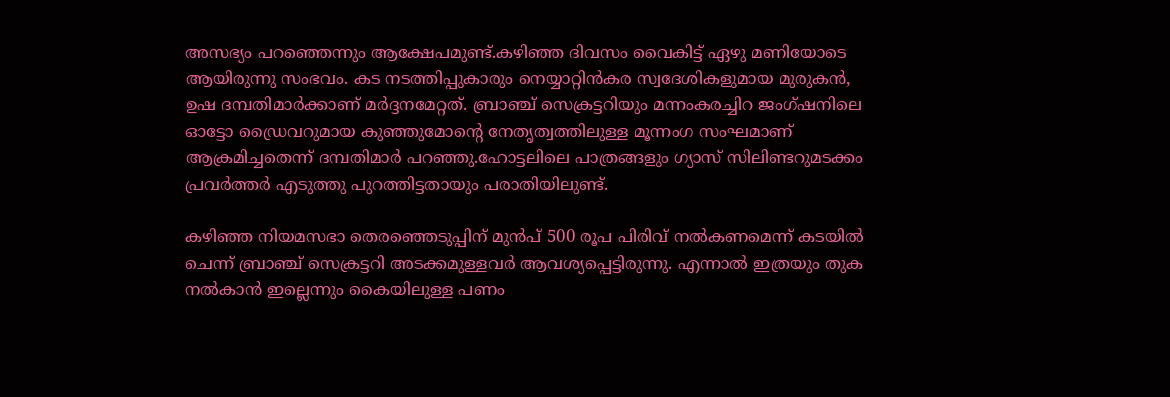അസഭ്യം പറഞ്ഞെന്നും ആക്ഷേപമുണ്ട്.കഴിഞ്ഞ ദിവസം വൈകിട്ട് ഏഴു മണിയോടെ ആയിരുന്നു സംഭവം. കട നടത്തിപ്പുകാരും നെയ്യാറ്റിൻകര സ്വദേശികളുമായ മുരുകൻ, ഉഷ ദമ്പതിമാർക്കാണ് മർദ്ദനമേറ്റത്. ബ്രാഞ്ച് സെക്രട്ടറിയും മന്നംകരച്ചിറ ജംഗ്ഷനിലെ ഓട്ടോ ഡ്രൈവറുമായ കുഞ്ഞുമോന്റെ നേതൃത്വത്തിലുള്ള മൂന്നംഗ സംഘമാണ് ആക്രമിച്ചതെന്ന് ദമ്പതിമാർ പറഞ്ഞു.ഹോട്ടലിലെ പാത്രങ്ങളും ഗ്യാസ് സിലിണ്ടറുമടക്കം പ്രവര്‍ത്തര്‍ എടുത്തു പുറത്തിട്ടതായും പരാതിയിലുണ്ട്.

കഴിഞ്ഞ നിയമസഭാ തെരഞ്ഞെടുപ്പിന് മുന്‍പ് 500 രൂപ പിരിവ് നല്‍കണമെന്ന് കടയില്‍ ചെന്ന് ബ്രാഞ്ച് സെക്രട്ടറി അടക്കമുള്ളവര്‍ ആവശ്യപ്പെട്ടിരുന്നു. എന്നാല്‍ ഇത്രയും തുക നല്‍കാന്‍ ഇല്ലെന്നും കൈയിലുള്ള പണം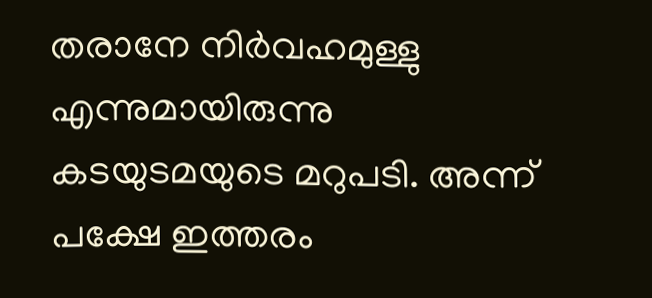തരാനേ നിര്‍വഹമുള്ളു എന്നുമായിരുന്നു കടയുടമയുടെ മറുപടി. അന്ന് പക്ഷേ ഇത്തരം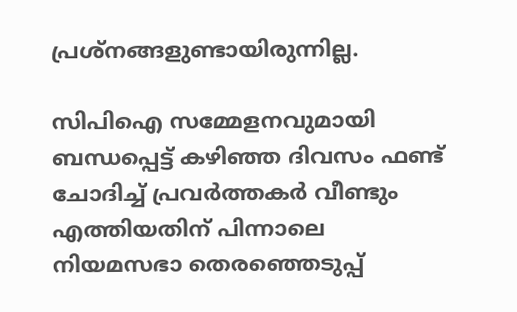പ്രശ്‌നങ്ങളുണ്ടായിരുന്നില്ല.

സിപിഐ സമ്മേളനവുമായി ബന്ധപ്പെട്ട് കഴിഞ്ഞ ദിവസം ഫണ്ട് ചോദിച്ച് പ്രവര്‍ത്തകര്‍ വീണ്ടും എത്തിയതിന് പിന്നാലെ നിയമസഭാ തെരഞ്ഞെടുപ്പ്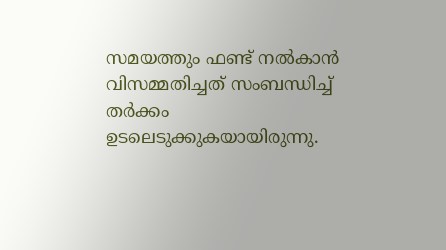സമയത്തും ഫണ്ട് നല്‍കാന്‍ വിസമ്മതിച്ചത് സംബന്ധിച്ച് തര്‍ക്കം ഉടലെടുക്കുകയായിരുന്നു.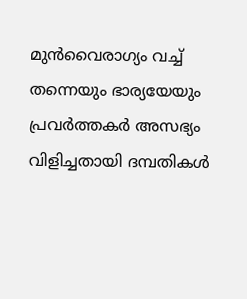മുന്‍വൈരാഗ്യം വച്ച് തന്നെയും ഭാര്യയേയും പ്രവര്‍ത്തകര്‍ അസഭ്യം വിളിച്ചതായി ദമ്പതികള്‍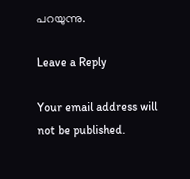പറയുന്നു.

Leave a Reply

Your email address will not be published.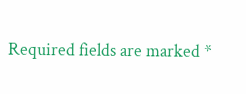Required fields are marked *